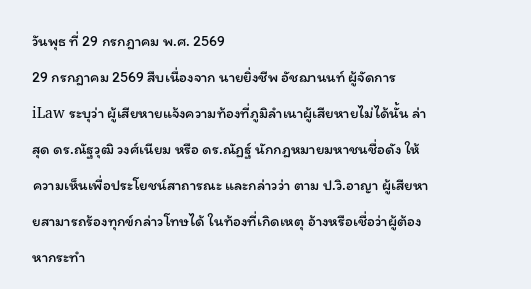วันพุธ ที่ 29 กรกฎาคม พ.ศ. 2569
29 กรกฎาคม 2569 สืบเนื่องจาก นายยิ่งชีพ อัชฌานนท์ ผู้จัดการ iLaw ระบุว่า ผู้เสียหายแจ้งความท้องที่ภูมิลำเนาผู้เสียหายไม่ได้นั้น ล่าสุด ดร.ณัฐวุฒิ วงศ์เนียม หรือ ดร.ณัฏฐ์ นักกฎหมายมหาชนชื่อดัง ให้ความเห็นเพื่อประโยชน์สาถารณะ และกล่าวว่า ตาม ป.วิ.อาญา ผู้เสียหายสามารถร้องทุกข์กล่าวโทษได้ ในท้องที่เกิดเหตุ อ้างหรือเชื่อว่าผู้ต้องหากระทำ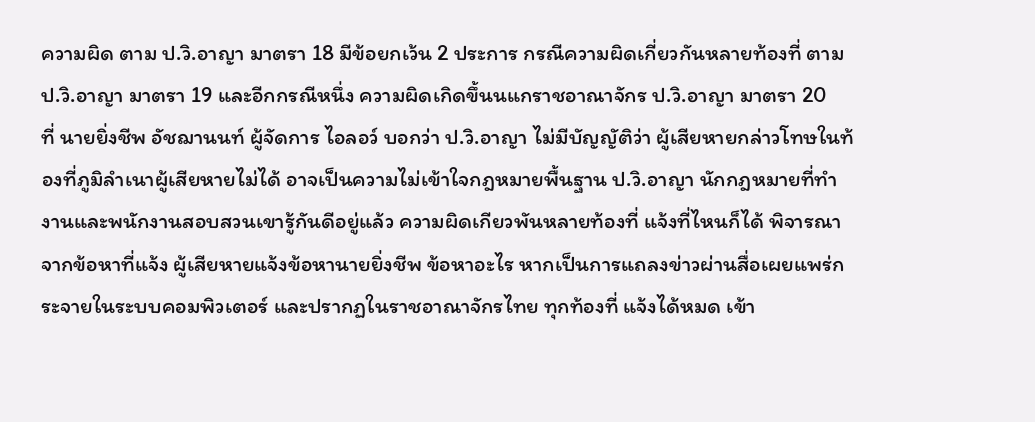ความผิด ตาม ป.วิ.อาญา มาตรา 18 มีข้อยกเว้น 2 ประการ กรณีความผิดเกี่ยวกันหลายท้องที่ ตาม ป.วิ.อาญา มาตรา 19 และอีกกรณีหนึ่ง ความผิดเกิดขึ้นนแกราชอาณาจักร ป.วิ.อาญา มาตรา 20
ที่ นายยิ่งชีพ อัชฌานนท์ ผู้จัดการ ไอลอว์ บอกว่า ป.วิ.อาญา ไม่มีบัญญัติว่า ผู้เสียหายกล่าวโทษในท้องที่ภูมิลำเนาผู้เสียหายไม่ได้ อาจเป็นความไม่เข้าใจกฎหมายพื้นฐาน ป.วิ.อาญา นักกฎหมายที่ทำงานและพนักงานสอบสวนเขารู้กันดีอยู่แล้ว ความผิดเกียวพันหลายท้องที่ แจ้งที่ไหนก็ได้ พิจารณาจากข้อหาที่แจ้ง ผู้เสียหายแจ้งข้อหานายยิ่งชีพ ข้อหาอะไร หากเป็นการแถลงข่าวผ่านสื่อเผยแพร่กระจายในระบบคอมพิวเตอร์ และปรากฏในราชอาณาจักรไทย ทุกท้องที่ แจ้งได้หมด เข้า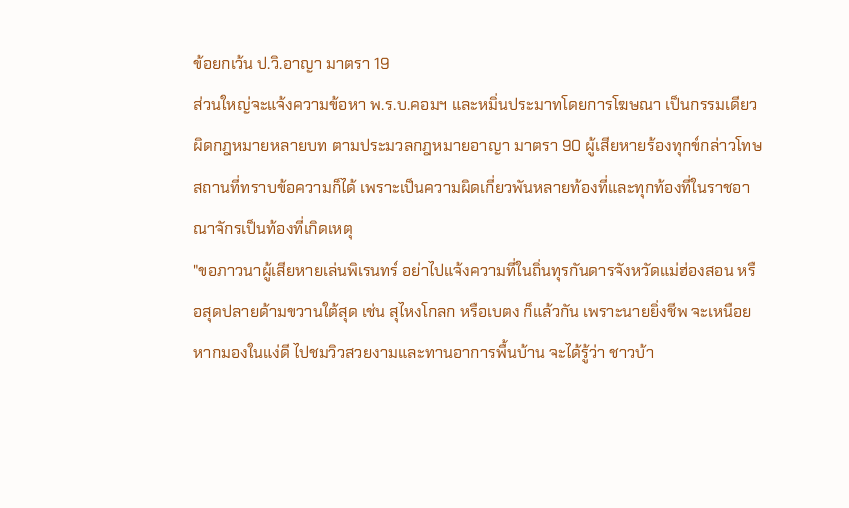ข้อยกเว้น ป.วิ.อาญา มาตรา 19
ส่วนใหญ่จะแจ้งความข้อหา พ.ร.บ.คอมฯ และหมิ่นประมาทโดยการโฆษณา เป็นกรรมเดียวผิดกฎหมายหลายบท ตามประมวลกฎหมายอาญา มาตรา 90 ผู้เสียหายร้องทุกข์กล่าวโทษ สถานที่ทราบข้อความก็ได้ เพราะเป็นความผิดเกี่ยวพันหลายท้องที่และทุกท้องที่ในราชอาณาจักรเป็นท้องที่เกิดเหตุ
"ขอภาวนาผู้เสียหายเล่นพิเรนทร์ อย่าไปแจ้งความที่ในถิ่นทุรกันดารจังหวัดแม่ฮ่องสอน หรือสุดปลายด้ามขวานใต้สุด เช่น สุไหงโกลก หรือเบตง ก็แล้วกัน เพราะนายยิ่งชีพ จะเหนือย หากมองในแง่ดี ไปชมวิวสวยงามและทานอาการพื้นบ้าน จะได้รู้ว่า ชาวบ้า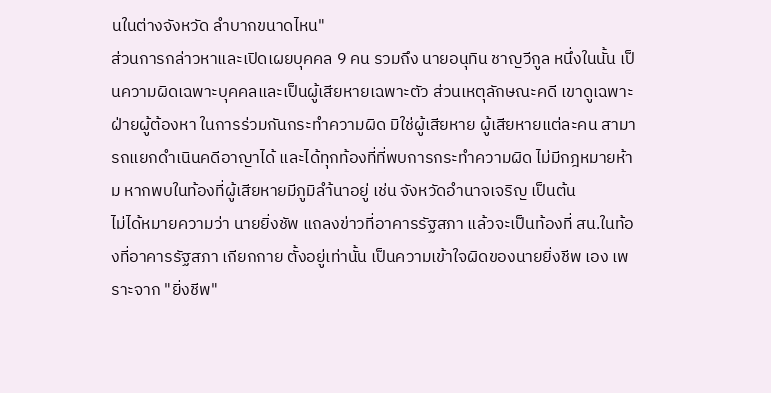นในต่างจังหวัด ลำบากขนาดไหน"
ส่วนการกล่าวหาและเปิดเผยบุคคล 9 คน รวมถึง นายอนุทิน ชาญวีกูล หนึ่งในนั้น เป็นความผิดเฉพาะบุคคลและเป็นผู้เสียหายเฉพาะตัว ส่วนเหตุลักษณะคดี เขาดูเฉพาะฝ่ายผู้ต้องหา ในการร่วมกันกระทำความผิด มิใช่ผู้เสียหาย ผู้เสียหายแต่ละคน สามารถแยกดำเนินคดีอาญาได้ และได้ทุกท้องที่ที่พบการกระทำความผิด ไม่มีกฎหมายห้าม หากพบในท้องที่ผู้เสียหายมีภูมิลำ้นาอยู่ เช่น จังหวัดอำนาจเจริญ เป็นต้น
ไม่ได้หมายความว่า นายยิ่งชัพ แถลงข่าวที่อาคารรัฐสภา แล้วจะเป็นท้องที่ สน.ในท้องที่อาคารรัฐสภา เกียกกาย ตั้งอยู่เท่านั้น เป็นความเข้าใจผิดของนายยิ่งชีพ เอง เพราะจาก "ยิ่งชีพ"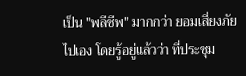เป็น "พลีชีพ" มากกว่า ยอมเสี่ยงภัยไปเอง โดยรู้อยู่แล้วว่า ที่ประชุม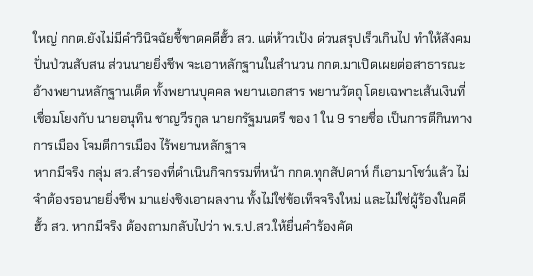ใหญ่ กกต.ยังไม่มีคำวินิจฉัยชี้ขาดคดีฮั้ว สว. แต่ห้าวเป้ง ด่วนสรุปเร็วเกินไป ทำให้สังคมปั่นป่วนสับสน ส่วนนายยิ่งชีพ จะเอาหลักฐานในสำนวน กกต.มาเปิดเผยต่อสาธารณะ อ้างพยานหลักฐานเด็ด ทั้งพยานบุคคล พยานเอกสาร พยานวัตถุ โดยเฉพาะเส้นเงินที่เชื่อมโยงกับ นายอนุทิน ชาญวีรกูล นายกรัฐมนตรี ของ 1 ใน 9 รายชื่อ เป็นการตีกินทางการเมือง โจมตีการเมือง ไร้พยานหลักฐาจ
หากมีจริง กลุ่ม สว.สำรองที่ดำเนินกิจกรรมที่หน้า กกต.ทุกสัปดาห์ ก็เอามาโชว์แล้ว ไม่จำต้องรอนายยิ่งชีพ มาแย่งชิงเอาผลงาน ทั้งไม่ใช่ข้อเท็จจริงใหม่ และไม่ใช่ผู้ร้องในคดีฮั้ว สว. หากมีจริง ต้องถามกลับไปว่า พ.ร.ป.สว.ให้ยื่นคำร้องคัด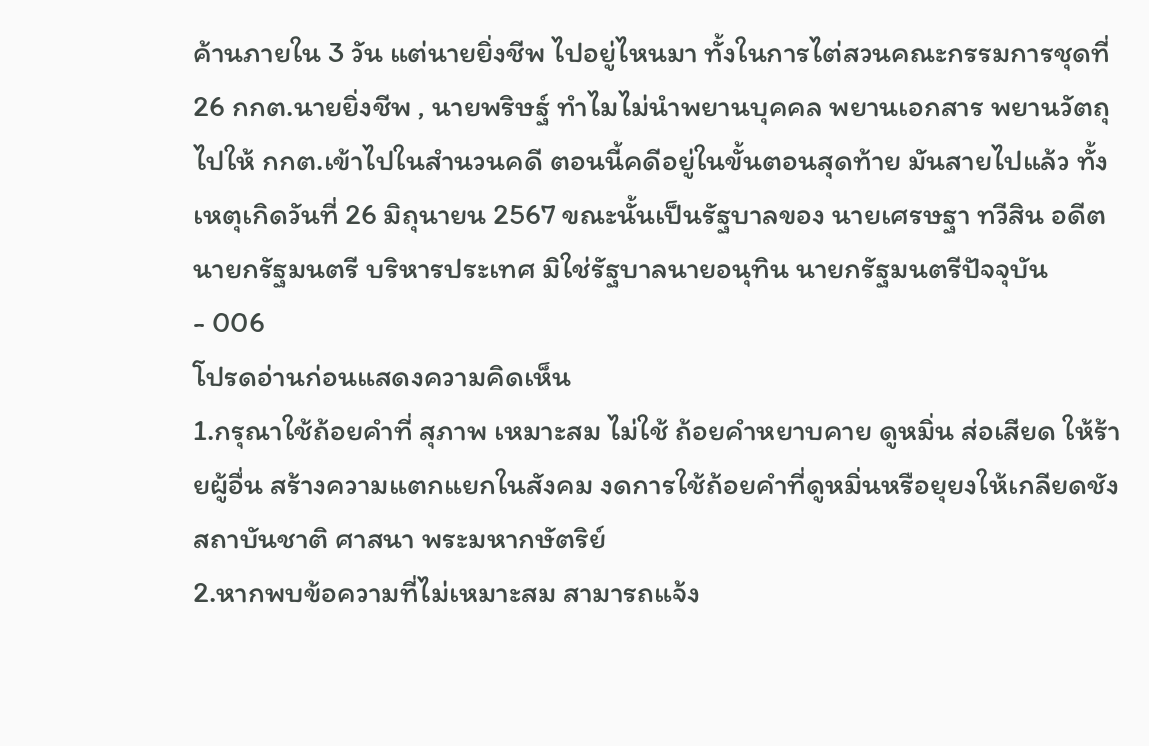ค้านภายใน 3 วัน แต่นายยิ่งชีพ ไปอยู่ไหนมา ทั้งในการไต่สวนคณะกรรมการชุดที่ 26 กกต.นายยิ่งชีพ , นายพริษฐ์ ทำไมไม่นำพยานบุคคล พยานเอกสาร พยานวัตถุ ไปให้ กกต.เข้าไปในสำนวนคดี ตอนนี้คดีอยู่ในขั้นตอนสุดท้าย มันสายไปแล้ว ทั้งเหตุเกิดวันที่ 26 มิถุนายน 2567 ขณะนั้นเป็นรัฐบาลของ นายเศรษฐา ทวีสิน อดีตนายกรัฐมนตรี บริหารประเทศ มิใช่รัฐบาลนายอนุทิน นายกรัฐมนตรีปัจจุบัน
- 006
โปรดอ่านก่อนแสดงความคิดเห็น
1.กรุณาใช้ถ้อยคำที่ สุภาพ เหมาะสม ไม่ใช้ ถ้อยคำหยาบคาย ดูหมิ่น ส่อเสียด ให้ร้ายผู้อื่น สร้างความแตกแยกในสังคม งดการใช้ถ้อยคำที่ดูหมิ่นหรือยุยงให้เกลียดชังสถาบันชาติ ศาสนา พระมหากษัตริย์
2.หากพบข้อความที่ไม่เหมาะสม สามารถแจ้ง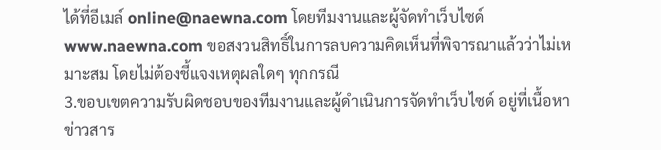ได้ที่อีเมล์ online@naewna.com โดยทีมงานและผู้จัดทำเว็บไซด์ www.naewna.com ขอสงวนสิทธิ์ในการลบความคิดเห็นที่พิจารณาแล้วว่าไม่เหมาะสม โดยไม่ต้องชี้แจงเหตุผลใดๆ ทุกกรณี
3.ขอบเขตความรับผิดชอบของทีมงานและผู้ดำเนินการจัดทำเว็บไซด์ อยู่ที่เนื้อหาข่าวสาร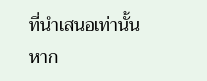ที่นำเสนอเท่านั้น หาก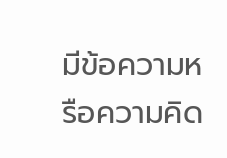มีข้อความหรือความคิด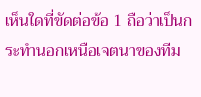เห็นใดที่ขัดต่อข้อ 1 ถือว่าเป็นกระทำนอกเหนือเจตนาของทีม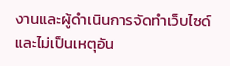งานและผู้ดำเนินการจัดทำเว็บไซด์ และไม่เป็นเหตุอัน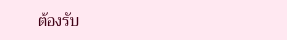ต้องรับ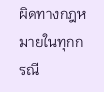ผิดทางกฎหมายในทุกกรณี